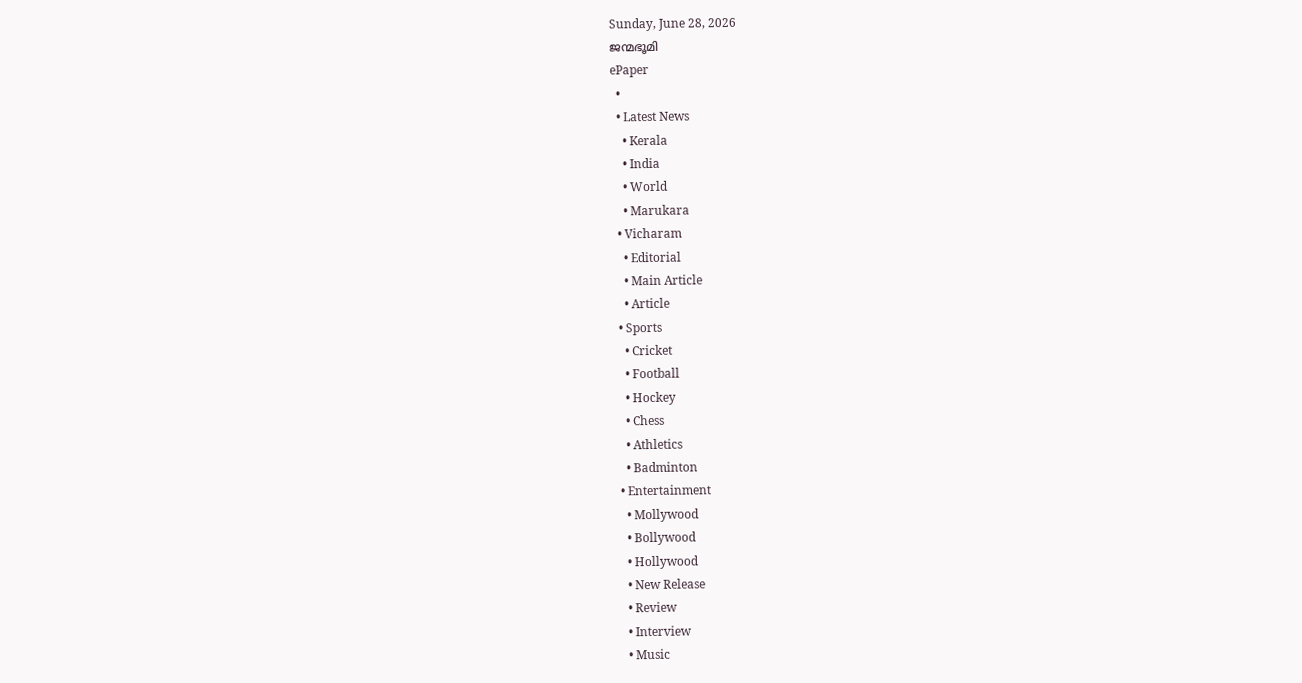Sunday, June 28, 2026
ജന്മഭൂമി
ePaper
  •
  • Latest News
    • Kerala
    • India
    • World
    • Marukara
  • Vicharam
    • Editorial
    • Main Article
    • Article
  • Sports
    • Cricket
    • Football
    • Hockey
    • Chess
    • Athletics
    • Badminton
  • Entertainment
    • Mollywood
    • Bollywood
    • Hollywood
    • New Release
    • Review
    • Interview
    • Music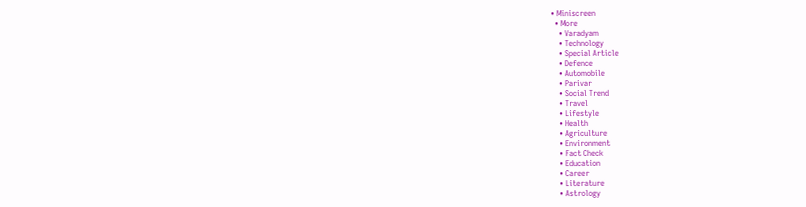• Miniscreen
  • More
    • Varadyam
    • Technology
    • Special Article
    • Defence
    • Automobile
    • Parivar
    • Social Trend
    • Travel
    • Lifestyle
    • Health
    • Agriculture
    • Environment
    • Fact Check
    • Education
    • Career
    • Literature
    • Astrology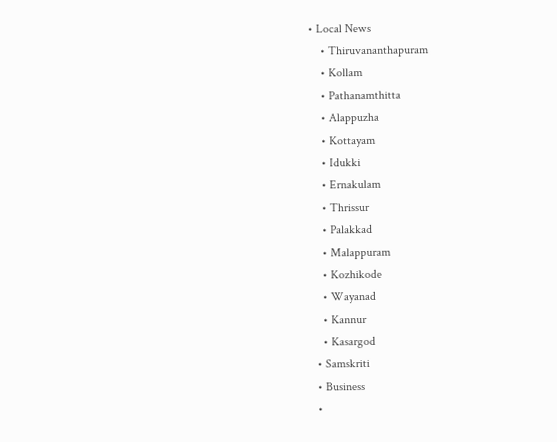• Local News
    • Thiruvananthapuram
    • Kollam
    • Pathanamthitta
    • Alappuzha
    • Kottayam
    • Idukki
    • Ernakulam
    • Thrissur
    • Palakkad
    • Malappuram
    • Kozhikode
    • Wayanad
    • Kannur
    • Kasargod
  • Samskriti
  • Business
  •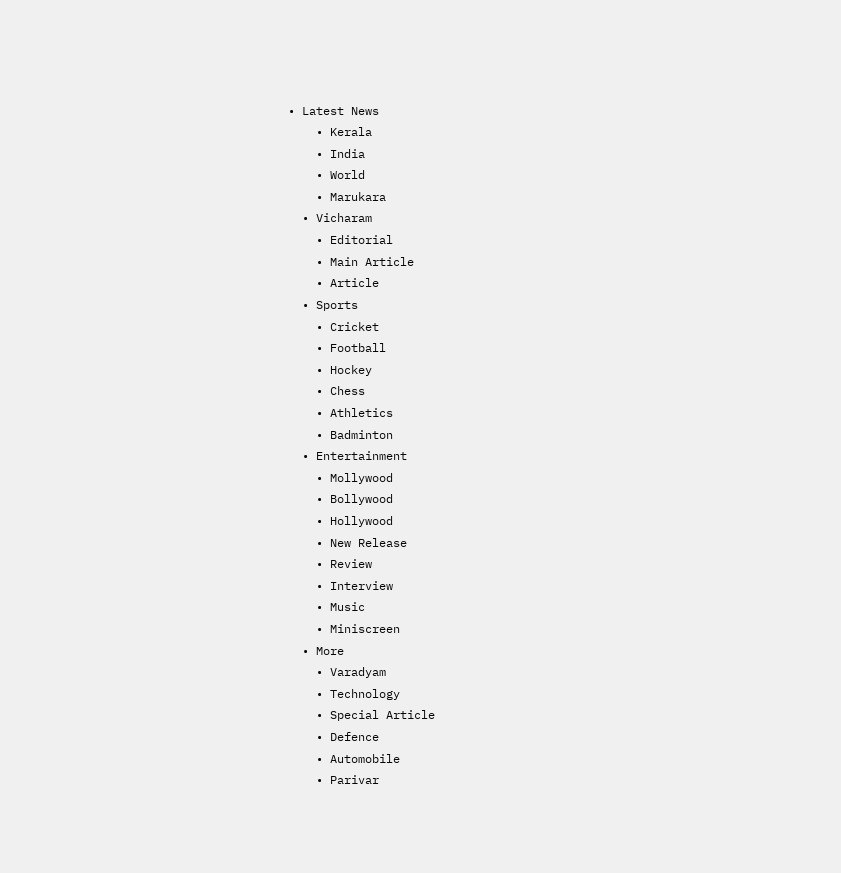• Latest News
    • Kerala
    • India
    • World
    • Marukara
  • Vicharam
    • Editorial
    • Main Article
    • Article
  • Sports
    • Cricket
    • Football
    • Hockey
    • Chess
    • Athletics
    • Badminton
  • Entertainment
    • Mollywood
    • Bollywood
    • Hollywood
    • New Release
    • Review
    • Interview
    • Music
    • Miniscreen
  • More
    • Varadyam
    • Technology
    • Special Article
    • Defence
    • Automobile
    • Parivar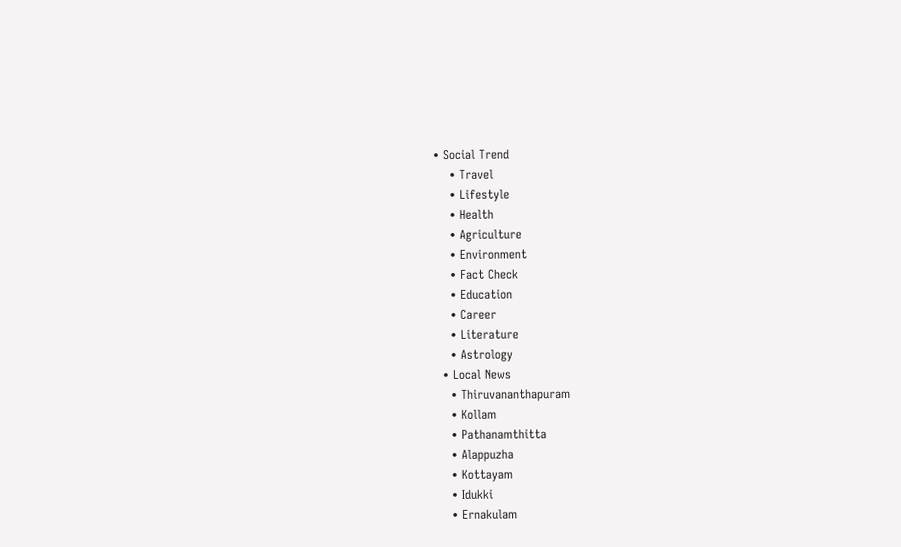• Social Trend
    • Travel
    • Lifestyle
    • Health
    • Agriculture
    • Environment
    • Fact Check
    • Education
    • Career
    • Literature
    • Astrology
  • Local News
    • Thiruvananthapuram
    • Kollam
    • Pathanamthitta
    • Alappuzha
    • Kottayam
    • Idukki
    • Ernakulam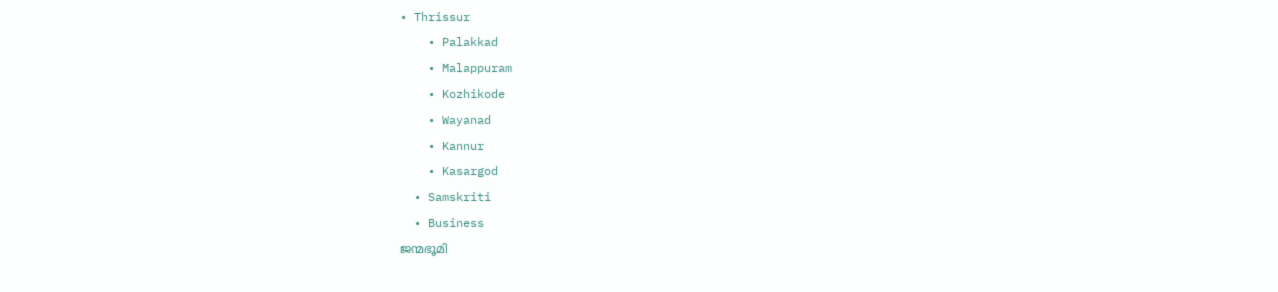• Thrissur
    • Palakkad
    • Malappuram
    • Kozhikode
    • Wayanad
    • Kannur
    • Kasargod
  • Samskriti
  • Business
ജന്മഭൂമി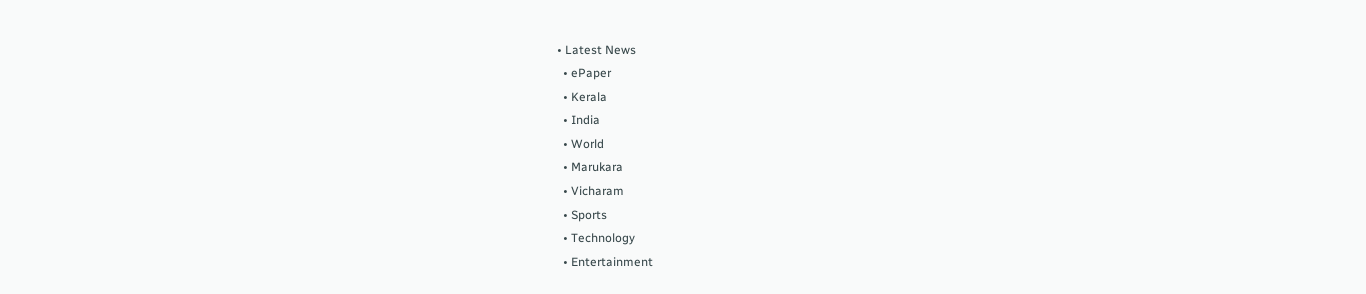• Latest News
  • ePaper
  • Kerala
  • India
  • World
  • Marukara
  • Vicharam
  • Sports
  • Technology
  • Entertainment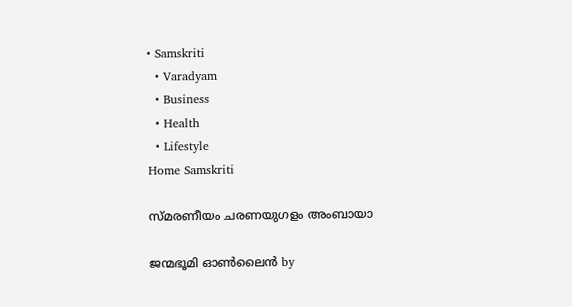• Samskriti
  • Varadyam
  • Business
  • Health
  • Lifestyle
Home Samskriti

സ്മരണീയം ചരണയുഗളം അംബായാ

ജന്മഭൂമി ഓണ്‍ലൈന്‍ by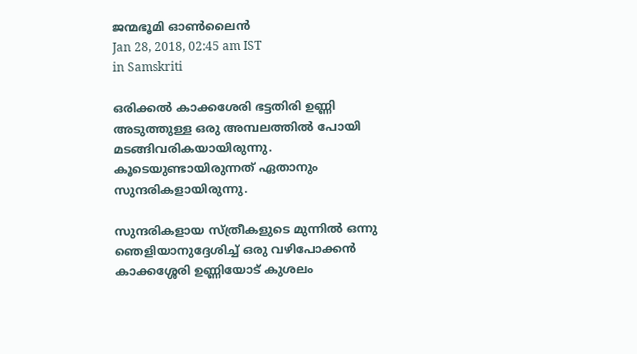ജന്മഭൂമി ഓണ്‍ലൈന്‍
Jan 28, 2018, 02:45 am IST
in Samskriti

ഒരിക്കല്‍ കാക്കശേരി ഭട്ടതിരി ഉണ്ണി അടുത്തുള്ള ഒരു അമ്പലത്തില്‍ പോയി മടങ്ങിവരികയായിരുന്നു. കൂടെയുണ്ടായിരുന്നത് ഏതാനും സുന്ദരികളായിരുന്നു.

സുന്ദരികളായ സ്ത്രീകളുടെ മുന്നില്‍ ഒന്നു ഞെളിയാനുദ്ദേശിച്ച് ഒരു വഴിപോക്കന്‍ കാക്കശ്ശേരി ഉണ്ണിയോട് കുശലം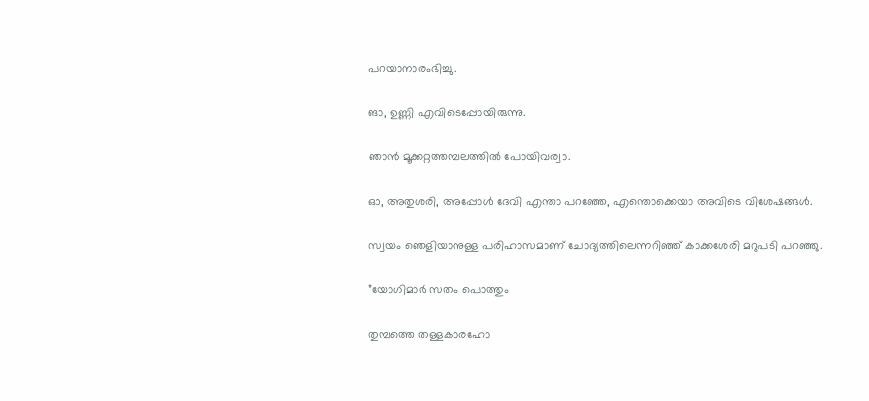പറയാനാരംഭിച്ചു.

ങാ, ഉണ്ണി എവിടെപ്പോയിരുന്നു.

ഞാന്‍ മൂക്കറ്റത്തമ്പലത്തില്‍ പോയിവര്വാ.

ഓ, അതുശരി, അപ്പോള്‍ ദേവി എന്താ പറഞ്ഞേ, എന്തൊക്കെയാ അവിടെ വിശേഷങ്ങള്‍.

സ്വയം ഞെളിയാനുള്ള പരിഹാസമാണ് ചോദ്യത്തിലെന്നറിഞ്ഞ് കാക്കശേരി മറുപടി പറഞ്ഞു.

”യോഗിമാര്‍ സതം പൊത്തും

തുമ്പത്തെ തള്ളകാരഹോ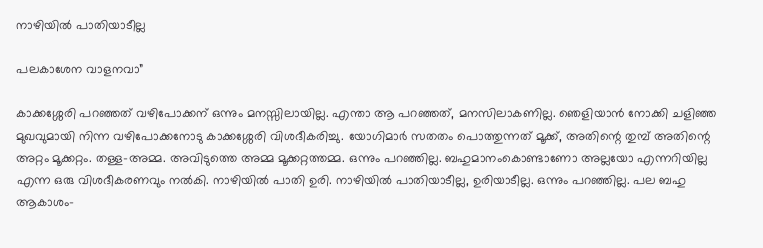നാഴിയില്‍ പാതിയാടീല്ല

പലകാശേന വാളനവാ”

കാക്കശ്ശേരി പറഞ്ഞത് വഴിപോക്കന് ഒന്നും മനസ്സിലായില്ല. എന്താ ആ പറഞ്ഞത്, മനസിലാകണില്ല. ഞെളിയാന്‍ നോക്കി ചളിഞ്ഞ മുഖവുമായി നിന്ന വഴിപോക്കനോടു കാക്കശ്ശേരി വിശദീകരിച്ചു. യോഗിമാര്‍ സതതം പൊത്തുന്നത് മൂക്ക്, അതിന്റെ തുമ്പ് അതിന്റെ അറ്റം മൂക്കറ്റം. തള്ള-അമ്മ. അവിടുത്തെ അമ്മ മൂക്കറ്റത്തമ്മ. ഒന്നും പറഞ്ഞില്ല. ബഹുമാനംകൊണ്ടാണോ അല്ലയോ എന്നറിയില്ല എന്ന ഒരു വിശദീകരണവും നല്‍കി. നാഴിയില്‍ പാതി ഉരി. നാഴിയില്‍ പാതിയാടീല്ല, ഉരിയാടീല്ല. ഒന്നും പറഞ്ഞില്ല. പല ബഹു ആകാശം-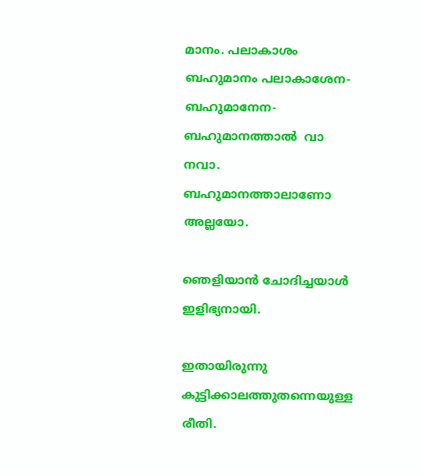മാനം. പലാകാശം ബഹുമാനം പലാകാശേന-ബഹുമാനേന-ബഹുമാനത്താല്‍  വാ നവാ. ബഹുമാനത്താലാണോ അല്ലയോ.

ഞെളിയാന്‍ ചോദിച്ചയാള്‍ ഇളിഭ്യനായി.

ഇതായിരുന്നു കുട്ടിക്കാലത്തുതന്നെയുള്ള രീതി.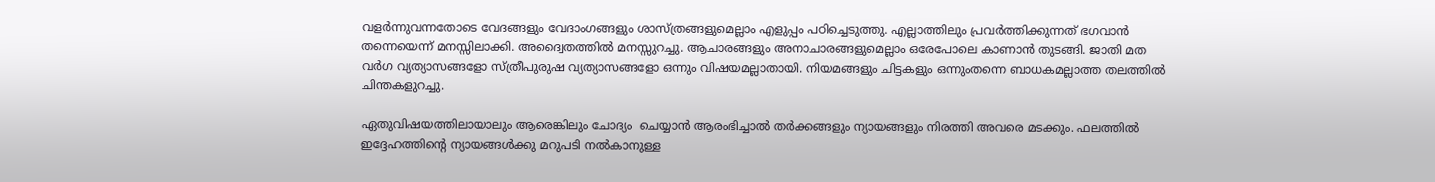വളര്‍ന്നുവന്നതോടെ വേദങ്ങളും വേദാംഗങ്ങളും ശാസ്ത്രങ്ങളുമെല്ലാം എളുപ്പം പഠിച്ചെടുത്തു. എല്ലാത്തിലും പ്രവര്‍ത്തിക്കുന്നത് ഭഗവാന്‍ തന്നെയെന്ന് മനസ്സിലാക്കി. അദ്വൈതത്തില്‍ മനസ്സുറച്ചു. ആചാരങ്ങളും അനാചാരങ്ങളുമെല്ലാം ഒരേപോലെ കാണാന്‍ തുടങ്ങി. ജാതി മത വര്‍ഗ വ്യത്യാസങ്ങളോ സ്ത്രീപുരുഷ വ്യത്യാസങ്ങളോ ഒന്നും വിഷയമല്ലാതായി. നിയമങ്ങളും ചിട്ടകളും ഒന്നുംതന്നെ ബാധകമല്ലാത്ത തലത്തില്‍ ചിന്തകളുറച്ചു.

ഏതുവിഷയത്തിലായാലും ആരെങ്കിലും ചോദ്യം  ചെയ്യാന്‍ ആരംഭിച്ചാല്‍ തര്‍ക്കങ്ങളും ന്യായങ്ങളും നിരത്തി അവരെ മടക്കും. ഫലത്തില്‍ ഇദ്ദേഹത്തിന്റെ ന്യായങ്ങള്‍ക്കു മറുപടി നല്‍കാനുള്ള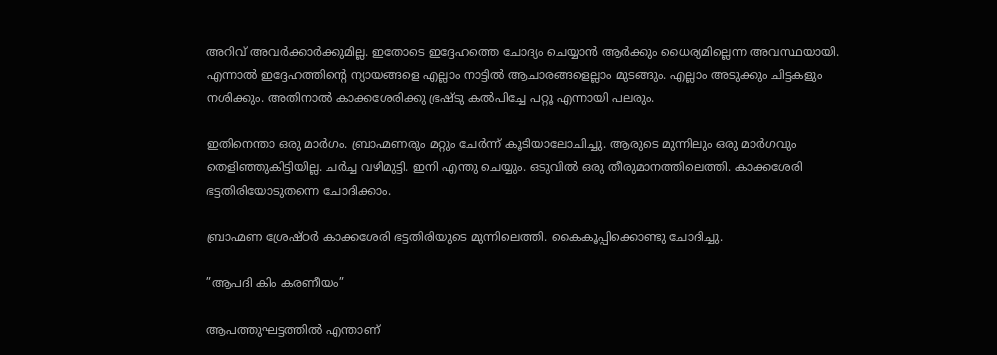അറിവ് അവര്‍ക്കാര്‍ക്കുമില്ല. ഇതോടെ ഇദ്ദേഹത്തെ ചോദ്യം ചെയ്യാന്‍ ആര്‍ക്കും ധൈര്യമില്ലെന്ന അവസ്ഥയായി. എന്നാല്‍ ഇദ്ദേഹത്തിന്റെ ന്യായങ്ങളെ എല്ലാം നാട്ടില്‍ ആചാരങ്ങളെല്ലാം മുടങ്ങും. എല്ലാം അടുക്കും ചിട്ടകളും നശിക്കും. അതിനാല്‍ കാക്കശേരിക്കു ഭ്രഷ്ടു കല്‍പിച്ചേ പറ്റൂ എന്നായി പലരും.

ഇതിനെന്താ ഒരു മാര്‍ഗം. ബ്രാഹ്മണരും മറ്റും ചേര്‍ന്ന് കൂടിയാലോചിച്ചു. ആരുടെ മുന്നിലും ഒരു മാര്‍ഗവും തെളിഞ്ഞുകിട്ടിയില്ല. ചര്‍ച്ച വഴിമുട്ടി. ഇനി എന്തു ചെയ്യും. ഒടുവില്‍ ഒരു തീരുമാനത്തിലെത്തി. കാക്കശേരി ഭട്ടതിരിയോടുതന്നെ ചോദിക്കാം.

ബ്രാഹ്മണ ശ്രേഷ്ഠര്‍ കാക്കശേരി ഭട്ടതിരിയുടെ മുന്നിലെത്തി. കൈകൂപ്പിക്കൊണ്ടു ചോദിച്ചു.

”ആപദി കിം കരണീയം”

ആപത്തുഘട്ടത്തില്‍ എന്താണ്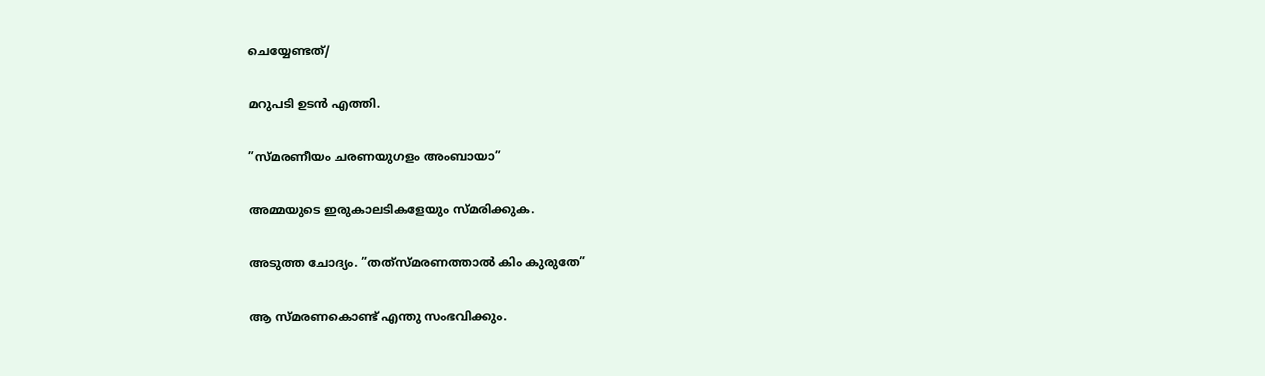ചെയ്യേണ്ടത്/

മറുപടി ഉടന്‍ എത്തി.

”സ്മരണീയം ചരണയുഗളം അംബായാ”

അമ്മയുടെ ഇരുകാലടികളേയും സ്മരിക്കുക.

അടുത്ത ചോദ്യം. ”തത്‌സ്മരണത്താല്‍ കിം കുരുതേ”

ആ സ്മരണകൊണ്ട് എന്തു സംഭവിക്കും.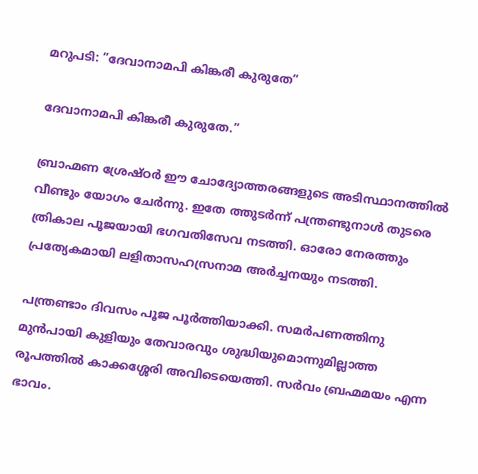മറുപടി: ”ദേവാനാമപി കിങ്കരീ കുരുതേ”

ദേവാനാമപി കിങ്കരീ കുരുതേ.”

ബ്രാഹ്മണ ശ്രേഷ്ഠര്‍ ഈ ചോദ്യോത്തരങ്ങളുടെ അടിസ്ഥാനത്തില്‍ വീണ്ടും യോഗം ചേര്‍ന്നു. ഇതേ ത്തുടര്‍ന്ന് പന്ത്രണ്ടുനാള്‍ തുടരെ ത്രികാല പൂജയായി ഭഗവതിസേവ നടത്തി. ഓരോ നേരത്തും പ്രത്യേകമായി ലളിതാസഹസ്രനാമ അര്‍ച്ചനയും നടത്തി.

പന്ത്രണ്ടാം ദിവസം പൂജ പൂര്‍ത്തിയാക്കി. സമര്‍പണത്തിനു മുന്‍പായി കുളിയും തേവാരവും ശുദ്ധിയുമൊന്നുമില്ലാത്ത രൂപത്തില്‍ കാക്കശ്ശേരി അവിടെയെത്തി. സര്‍വം ബ്രഹ്മമയം എന്ന ഭാവം.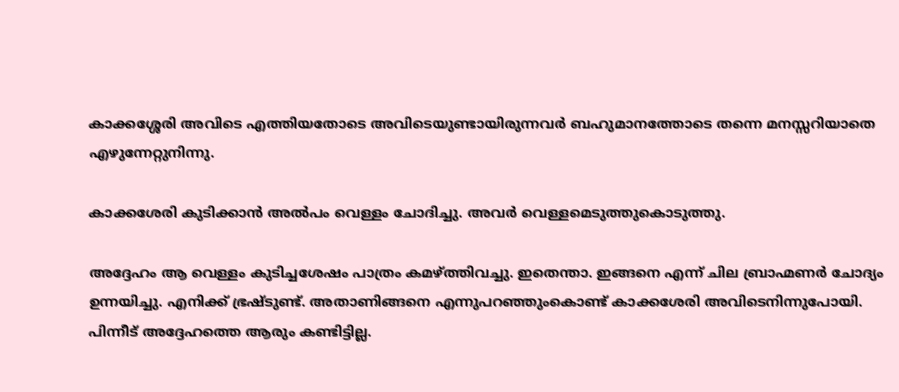കാക്കശ്ശേരി അവിടെ എത്തിയതോടെ അവിടെയുണ്ടായിരുന്നവര്‍ ബഹുമാനത്തോടെ തന്നെ മനസ്സറിയാതെ എഴുന്നേറ്റുനിന്നു.

കാക്കശേരി കുടിക്കാന്‍ അല്‍പം വെള്ളം ചോദിച്ചു. അവര്‍ വെള്ളമെടുത്തുകൊടുത്തു.

അദ്ദേഹം ആ വെള്ളം കുടിച്ചശേഷം പാത്രം കമഴ്‌ത്തിവച്ചു. ഇതെന്താ. ഇങ്ങനെ എന്ന് ചില ബ്രാഹ്മണര്‍ ചോദ്യം ഉന്നയിച്ചു. എനിക്ക് ഭ്രഷ്ടുണ്ട്. അതാണിങ്ങനെ എന്നുപറഞ്ഞുംകൊണ്ട് കാക്കശേരി അവിടെനിന്നുപോയി. പിന്നീട് അദ്ദേഹത്തെ ആരും കണ്ടിട്ടില്ല.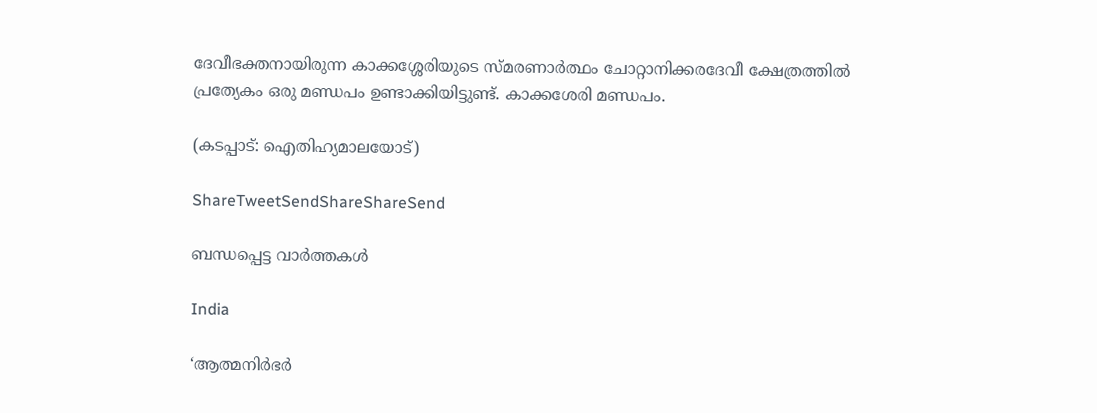ദേവീഭക്തനായിരുന്ന കാക്കശ്ശേരിയുടെ സ്മരണാര്‍ത്ഥം ചോറ്റാനിക്കരദേവീ ക്ഷേത്രത്തില്‍ പ്രത്യേകം ഒരു മണ്ഡപം ഉണ്ടാക്കിയിട്ടുണ്ട്. കാക്കശേരി മണ്ഡപം.

(കടപ്പാട്: ഐതിഹ്യമാലയോട്)

ShareTweetSendShareShareSend

ബന്ധപ്പെട്ട വാര്‍ത്തകള്‍

India

‘ആത്മനിർഭർ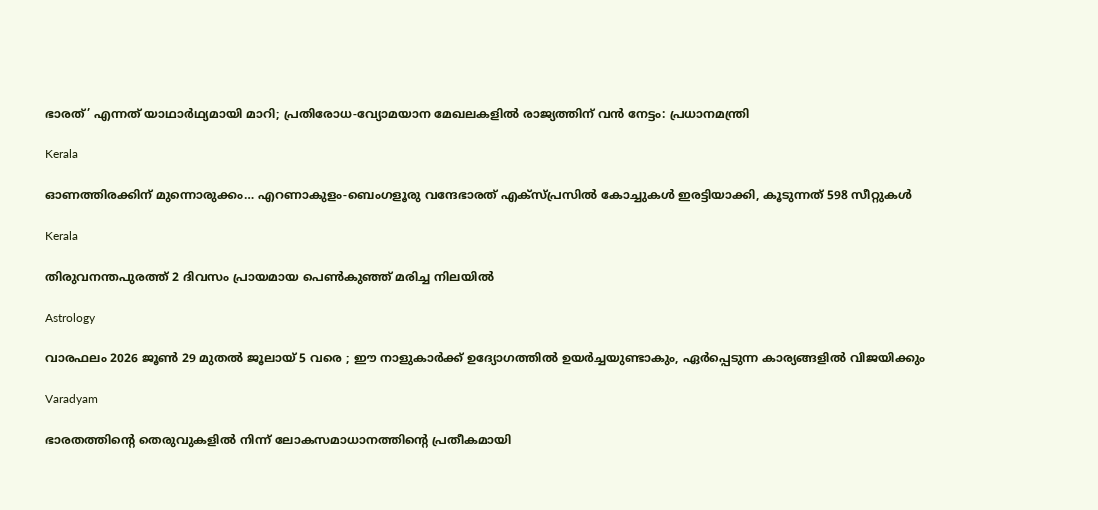ഭാരത്’ എന്നത് യാഥാർഥ്യമായി മാറി; പ്രതിരോധ-വ്യോമയാന മേഖലകളില്‍ രാജ്യത്തിന് വന്‍ നേട്ടം: പ്രധാനമന്ത്രി

Kerala

ഓണത്തിരക്കിന് മുന്നൊരുക്കം… എറണാകുളം-ബെംഗളൂരു വന്ദേഭാരത് എക്സ്പ്രസിൽ കോച്ചുകൾ ഇരട്ടിയാക്കി, കൂടുന്നത് 598 സീറ്റുകള്‍

Kerala

തിരുവനന്തപുരത്ത് 2 ദിവസം പ്രായമായ പെണ്‍കുഞ്ഞ് മരിച്ച നിലയില്‍

Astrology

വാരഫലം 2026 ജൂണ്‍ 29 മുതല്‍ ജൂലായ് 5 വരെ ; ഈ നാളുകാര്‍ക്ക് ഉദ്യോഗത്തില്‍ ഉയര്‍ച്ചയുണ്ടാകും, ഏര്‍പ്പെടുന്ന കാര്യങ്ങളില്‍ വിജയിക്കും

Varadyam

ഭാരതത്തിന്റെ തെരുവുകളില്‍ നിന്ന് ലോകസമാധാനത്തിന്റെ പ്രതീകമായി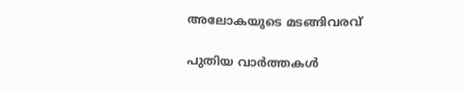അലോകയുടെ മടങ്ങിവരവ്

പുതിയ വാര്‍ത്തകള്‍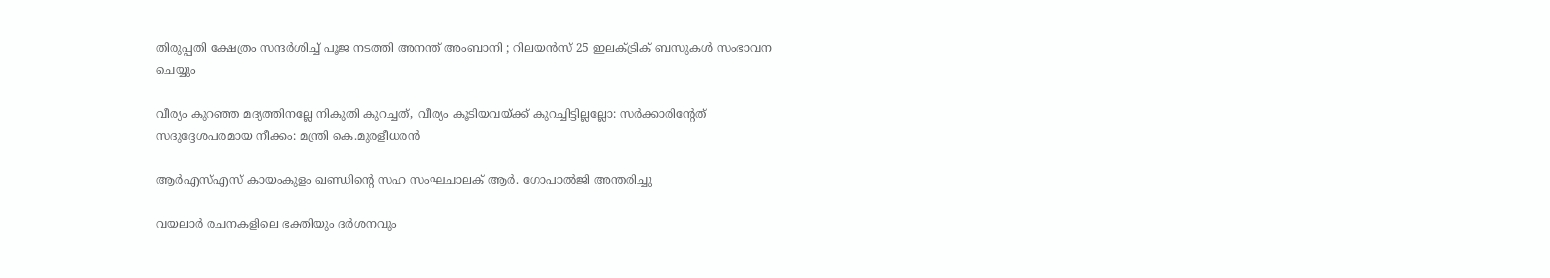തിരുപ്പതി ക്ഷേത്രം സന്ദർശിച്ച് പൂജ നടത്തി അനന്ത് അംബാനി ; റിലയൻസ് 25 ഇലക്ട്രിക് ബസുകൾ സംഭാവന ചെയ്യും

വീര്യം കുറഞ്ഞ മദ്യത്തിനല്ലേ നികുതി കുറച്ചത്, വീര്യം കൂടിയവയ്‌ക്ക് കുറച്ചിട്ടില്ലല്ലോ: സർക്കാരിന്റേത് സദുദ്ദേശപരമായ നീക്കം: മന്ത്രി കെ.മുരളീധരൻ

ആർഎസ്‌എസ്‌ കായംകുളം ഖണ്ഡിന്റെ സഹ സംഘചാലക് ആർ. ഗോപാൽജി അന്തരിച്ചു

വയലാര്‍ രചനകളിലെ ഭക്തിയും ദര്‍ശനവും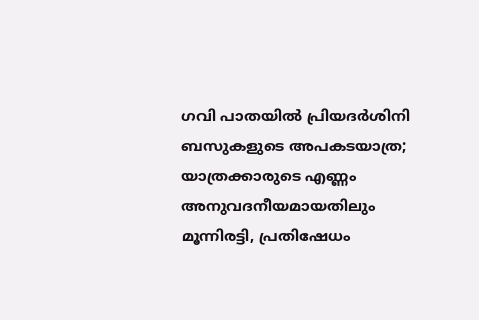ഗവി പാതയിൽ പ്രിയദർശിനി ബസുകളുടെ അപകടയാത്ര; യാത്രക്കാരുടെ എണ്ണം അനുവദനീയമായതിലും മൂന്നിരട്ടി, പ്രതിഷേധം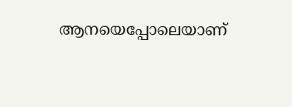ആനയെപ്പോലെയാണ്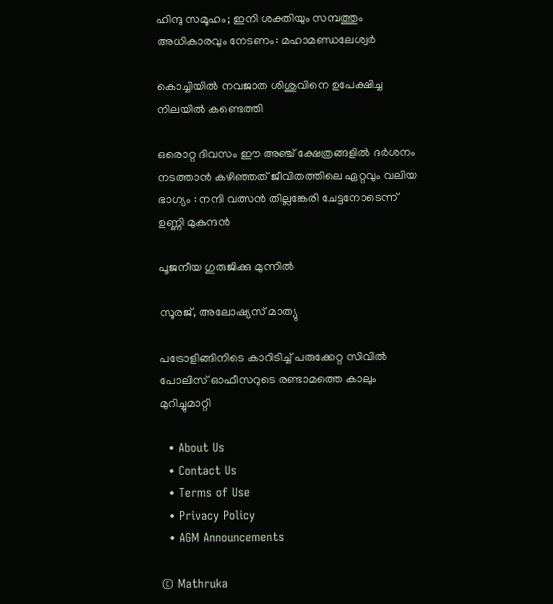ഹിന്ദു സമൂഹം; ഇനി ശക്തിയും സമ്പത്തും അധികാരവും നേടണം: മഹാമണ്ഡലേശ്വർ

കൊച്ചിയില്‍ നവജാത ശിശുവിനെ ഉപേക്ഷിച്ച നിലയില്‍ കണ്ടെത്തി

ഒരൊറ്റ ദിവസം ഈ അഞ്ച് ക്ഷേത്രങ്ങളിൽ ദർശനം നടത്താൻ കഴിഞ്ഞത് ജീവിതത്തിലെ ഏറ്റവും വലിയ ഭാഗ്യം : നന്ദി വത്സൻ തില്ലങ്കേരി ചേട്ടനോടെന്ന് ഉണ്ണി മുകുന്ദൻ

പൂജനീയ ഗുരുജിക്കു മുന്നില്‍

സൂരജ്, അലോഷ്യസ് മാത്യു

പട്രോളിങ്ങിനിടെ കാറിടിച്ച്‌ പരുക്കേറ്റ സിവില്‍ പോലിസ് ഓഫീസറുടെ രണ്ടാമത്തെ കാലും മുറിച്ചുമാറ്റി

  • About Us
  • Contact Us
  • Terms of Use
  • Privacy Policy
  • AGM Announcements

© Mathruka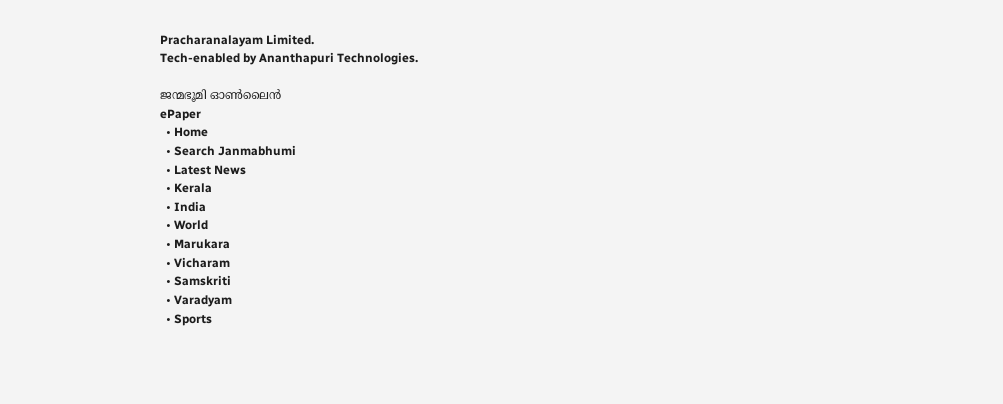Pracharanalayam Limited.
Tech-enabled by Ananthapuri Technologies.

ജന്മഭൂമി ഓണ്‍ലൈന്‍
ePaper
  • Home
  • Search Janmabhumi
  • Latest News
  • Kerala
  • India
  • World
  • Marukara
  • Vicharam
  • Samskriti
  • Varadyam
  • Sports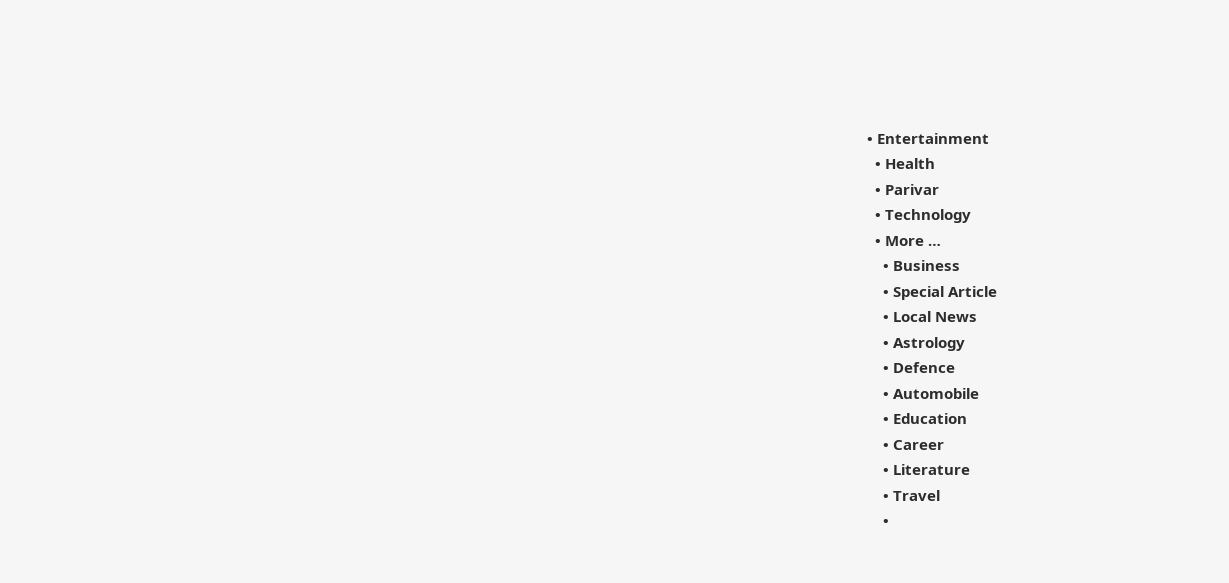• Entertainment
  • Health
  • Parivar
  • Technology
  • More …
    • Business
    • Special Article
    • Local News
    • Astrology
    • Defence
    • Automobile
    • Education
    • Career
    • Literature
    • Travel
    •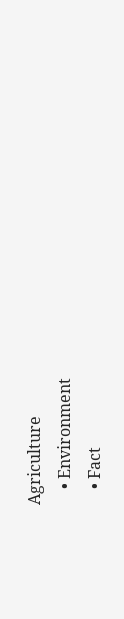Agriculture
    • Environment
    • Fact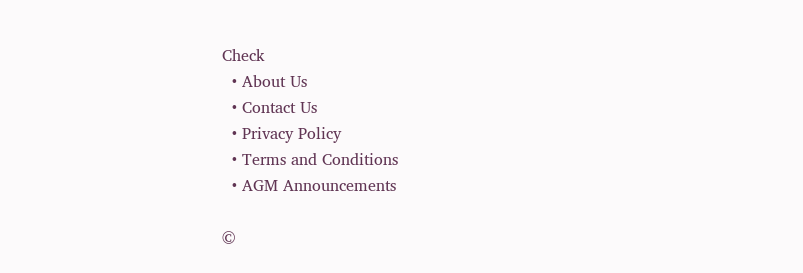Check
  • About Us
  • Contact Us
  • Privacy Policy
  • Terms and Conditions
  • AGM Announcements

©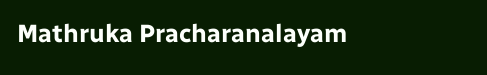Mathruka Pracharanalayam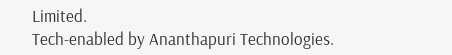Limited.
Tech-enabled by Ananthapuri Technologies.